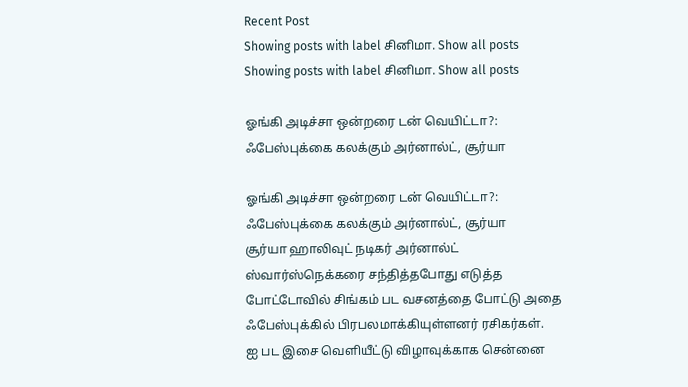Recent Post
Showing posts with label சினிமா. Show all posts
Showing posts with label சினிமா. Show all posts

ஓங்கி அடிச்சா ஒன்றரை டன் வெயிட்டா?: ஃபேஸ்புக்கை கலக்கும் அர்னால்ட், சூர்யா

ஓங்கி அடிச்சா ஒன்றரை டன் வெயிட்டா?: ஃபேஸ்புக்கை கலக்கும் அர்னால்ட், சூர்யா
சூர்யா ஹாலிவுட் நடிகர் அர்னால்ட் ஸ்வார்ஸ்நெக்கரை சந்தித்தபோது எடுத்த போட்டோவில் சிங்கம் பட வசனத்தை போட்டு அதை ஃபேஸ்புக்கில் பிரபலமாக்கியுள்ளனர் ரசிகர்கள்.
ஐ பட இசை வெளியீட்டு விழாவுக்காக சென்னை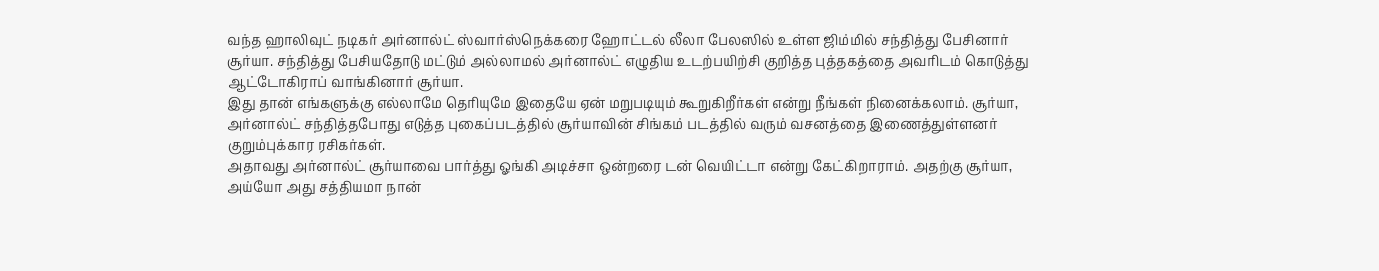வந்த ஹாலிவுட் நடிகர் அர்னால்ட் ஸ்வார்ஸ்நெக்கரை ஹோட்டல் லீலா பேலஸில் உள்ள ஜிம்மில் சந்தித்து பேசினார் சூர்யா. சந்தித்து பேசியதோடு மட்டும் அல்லாமல் அர்னால்ட் எழுதிய உடற்பயிற்சி குறித்த புத்தகத்தை அவரிடம் கொடுத்து ஆட்டோகிராப் வாங்கினார் சூர்யா.
இது தான் எங்களுக்கு எல்லாமே தெரியுமே இதையே ஏன் மறுபடியும் கூறுகிறீர்கள் என்று நீங்கள் நினைக்கலாம். சூர்யா, அர்னால்ட் சந்தித்தபோது எடுத்த புகைப்படத்தில் சூர்யாவின் சிங்கம் படத்தில் வரும் வசனத்தை இணைத்துள்ளனர் குறும்புக்கார ரசிகர்கள்.
அதாவது அர்னால்ட் சூர்யாவை பார்த்து ஓங்கி அடிச்சா ஒன்றரை டன் வெயிட்டா என்று கேட்கிறாராம். அதற்கு சூர்யா, அய்யோ அது சத்தியமா நான்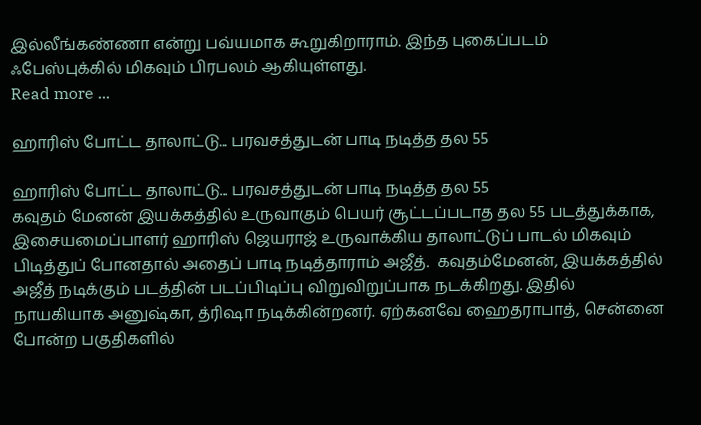இல்லீங்கண்ணா என்று பவ்யமாக கூறுகிறாராம். இந்த புகைப்படம் ஃபேஸ்புக்கில் மிகவும் பிரபலம் ஆகியுள்ளது.
Read more ...

ஹாரிஸ் போட்ட தாலாட்டு... பரவசத்துடன் பாடி நடித்த தல 55

ஹாரிஸ் போட்ட தாலாட்டு... பரவசத்துடன் பாடி நடித்த தல 55
கவுதம் மேனன் இயக்கத்தில் உருவாகும் பெயர் சூட்டப்படாத தல 55 படத்துக்காக, இசையமைப்பாளர் ஹாரிஸ் ஜெயராஜ் உருவாக்கிய தாலாட்டுப் பாடல் மிகவும் பிடித்துப் போனதால் அதைப் பாடி நடித்தாராம் அஜீத்.  கவுதம்மேனன், இயக்கத்தில் அஜீத் நடிக்கும் படத்தின் படப்பிடிப்பு விறுவிறுப்பாக நடக்கிறது. இதில் நாயகியாக அனுஷ்கா, த்ரிஷா நடிக்கின்றனர். ஏற்கனவே ஹைதராபாத், சென்னை போன்ற பகுதிகளில்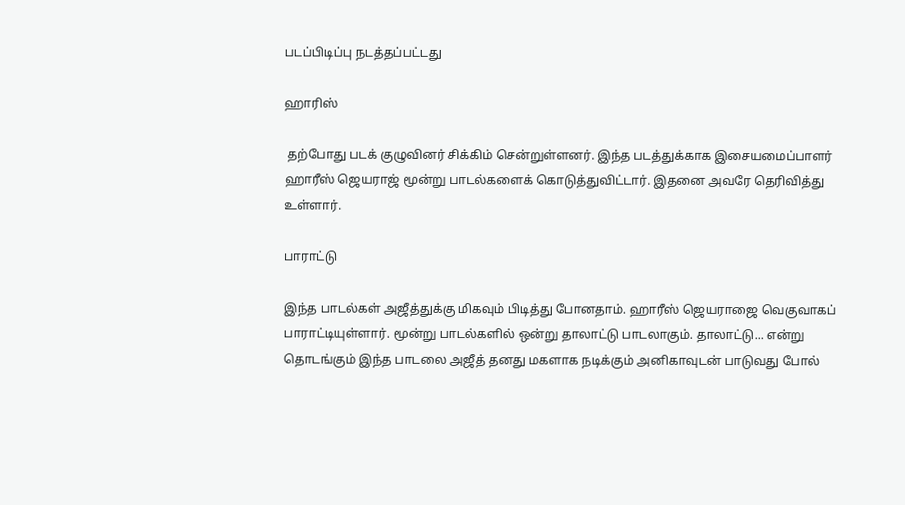படப்பிடிப்பு நடத்தப்பட்டது

ஹாரிஸ்

 தற்போது படக் குழுவினர் சிக்கிம் சென்றுள்ளனர். இந்த படத்துக்காக இசையமைப்பாளர் ஹாரீஸ் ஜெயராஜ் மூன்று பாடல்களைக் கொடுத்துவிட்டார். இதனை அவரே தெரிவித்து உள்ளார்.

பாராட்டு

இந்த பாடல்கள் அஜீத்துக்கு மிகவும் பிடித்து போனதாம். ஹாரீஸ் ஜெயராஜை வெகுவாகப் பாராட்டியுள்ளார். மூன்று பாடல்களில் ஒன்று தாலாட்டு பாடலாகும். தாலாட்டு... என்று தொடங்கும் இந்த பாடலை அஜீத் தனது மகளாக நடிக்கும் அனிகாவுடன் பாடுவது போல்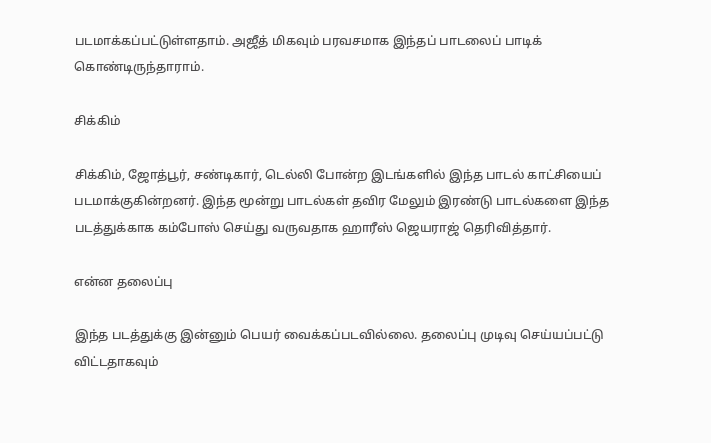படமாக்கப்பட்டுள்ளதாம். அஜீத் மிகவும் பரவசமாக இந்தப் பாடலைப் பாடிக் கொண்டிருந்தாராம்.

சிக்கிம்

சிக்கிம், ஜோத்பூர், சண்டிகார், டெல்லி போன்ற இடங்களில் இந்த பாடல் காட்சியைப் படமாக்குகின்றனர். இந்த மூன்று பாடல்கள் தவிர மேலும் இரண்டு பாடல்களை இந்த படத்துக்காக கம்போஸ் செய்து வருவதாக ஹாரீஸ் ஜெயராஜ் தெரிவித்தார்.

என்ன தலைப்பு

இந்த படத்துக்கு இன்னும் பெயர் வைக்கப்படவில்லை. தலைப்பு முடிவு செய்யப்பட்டு விட்டதாகவும்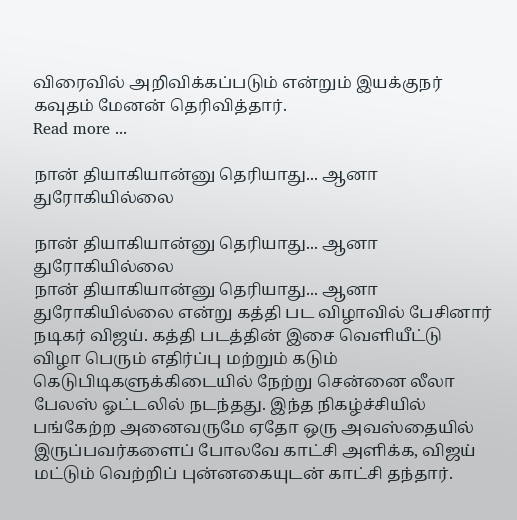விரைவில் அறிவிக்கப்படும் என்றும் இயக்குநர் கவுதம் மேனன் தெரிவித்தார்.
Read more ...

நான் தியாகியான்னு தெரியாது... ஆனா துரோகியில்லை

நான் தியாகியான்னு தெரியாது... ஆனா துரோகியில்லை
நான் தியாகியான்னு தெரியாது... ஆனா துரோகியில்லை என்று கத்தி பட விழாவில் பேசினார் நடிகர் விஜய். கத்தி படத்தின் இசை வெளியீட்டு விழா பெரும் எதிர்ப்பு மற்றும் கடும் கெடுபிடிகளுக்கிடையில் நேற்று சென்னை லீலா பேலஸ் ஓட்டலில் நடந்தது. இந்த நிகழ்ச்சியில் பங்கேற்ற அனைவருமே ஏதோ ஒரு அவஸ்தையில் இருப்பவர்களைப் போலவே காட்சி அளிக்க, விஜய் மட்டும் வெற்றிப் புன்னகையுடன் காட்சி தந்தார்.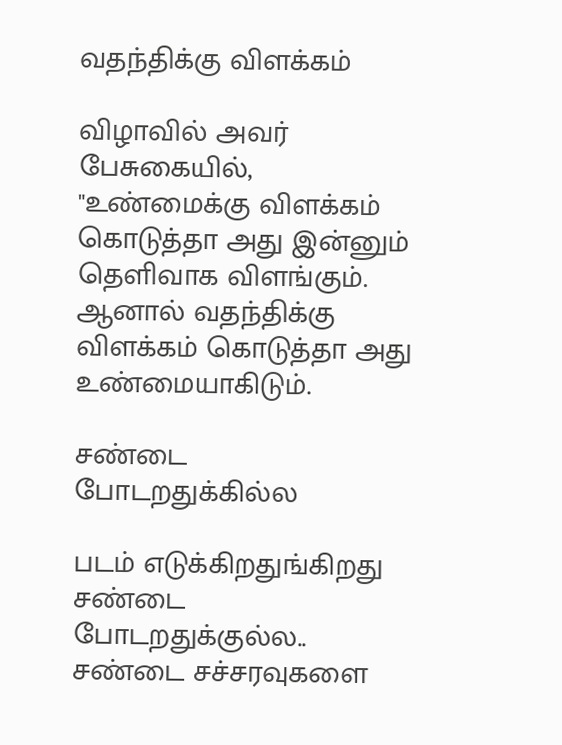வதந்திக்கு விளக்கம்

விழாவில் அவர் பேசுகையில், "உண்மைக்கு விளக்கம் கொடுத்தா அது இன்னும் தெளிவாக விளங்கும். ஆனால் வதந்திக்கு விளக்கம் கொடுத்தா அது உண்மையாகிடும்.

சண்டை போடறதுக்கில்ல

படம் எடுக்கிறதுங்கிறது சண்டை போடறதுக்குல்ல.. சண்டை சச்சரவுகளை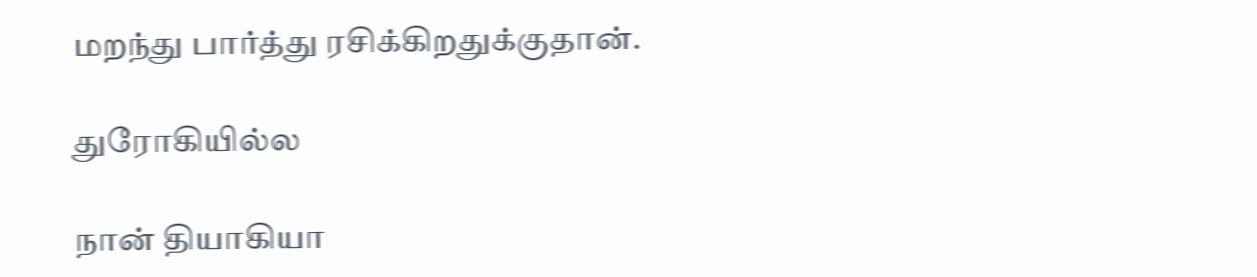மறந்து பார்த்து ரசிக்கிறதுக்குதான்.

துரோகியில்ல

நான் தியாகியா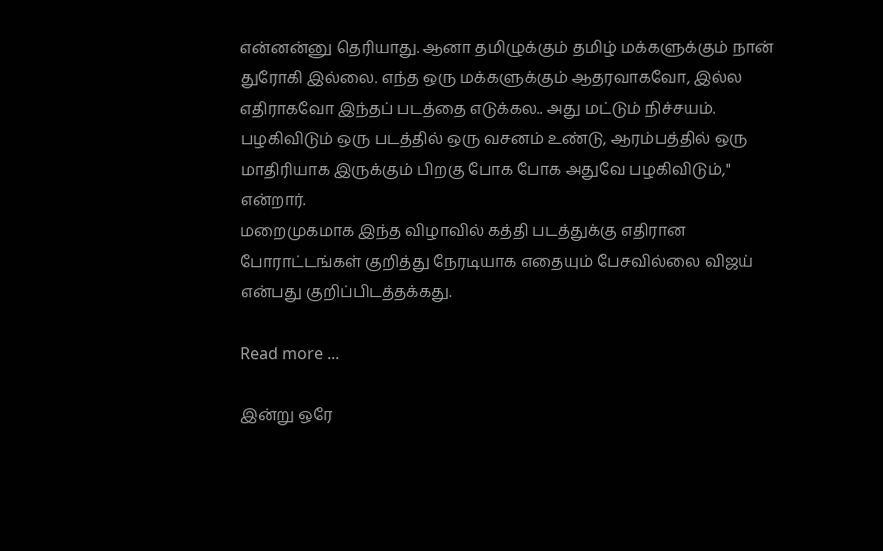என்னன்னு தெரியாது. ஆனா தமிழுக்கும் தமிழ் மக்களுக்கும் நான் துரோகி இல்லை. எந்த ஒரு மக்களுக்கும் ஆதரவாகவோ, இல்ல எதிராகவோ இந்தப் படத்தை எடுக்கல.. அது மட்டும் நிச்சயம்.
பழகிவிடும் ஒரு படத்தில் ஒரு வசனம் உண்டு, ஆரம்பத்தில் ஒரு மாதிரியாக இருக்கும் பிறகு போக போக அதுவே பழகிவிடும்," என்றார்.
மறைமுகமாக இந்த விழாவில் கத்தி படத்துக்கு எதிரான போராட்டங்கள் குறித்து நேரடியாக எதையும் பேசவில்லை விஜய் என்பது குறிப்பிடத்தக்கது.

Read more ...

இன்று ஒரே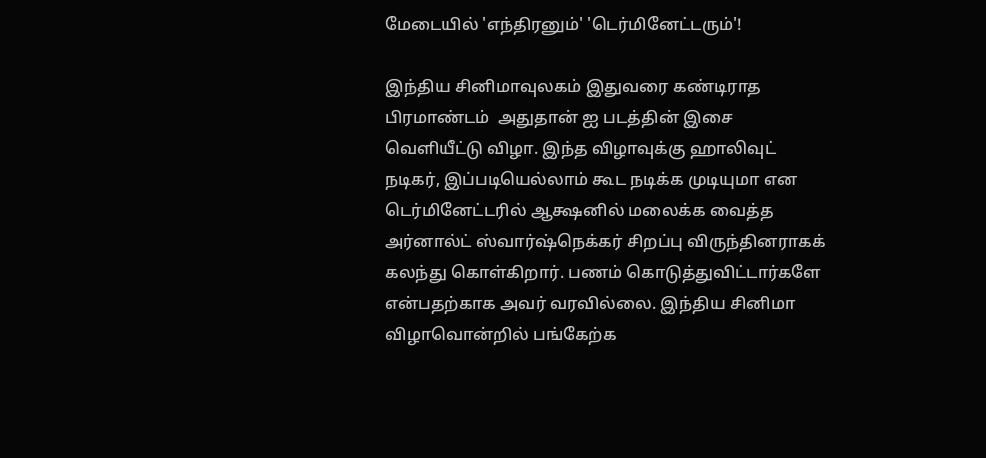மேடையில் 'எந்திரனும்' 'டெர்மினேட்டரும்'!

இந்திய சினிமாவுலகம் இதுவரை கண்டிராத பிரமாண்டம்  அதுதான் ஐ படத்தின் இசை வெளியீட்டு விழா. இந்த விழாவுக்கு ஹாலிவுட் நடிகர், இப்படியெல்லாம் கூட நடிக்க முடியுமா என டெர்மினேட்டரில் ஆக்ஷனில் மலைக்க வைத்த அர்னால்ட் ஸ்வார்ஷ்நெக்கர் சிறப்பு விருந்தினராகக் கலந்து கொள்கிறார். பணம் கொடுத்துவிட்டார்களே என்பதற்காக அவர் வரவில்லை. இந்திய சினிமா விழாவொன்றில் பங்கேற்க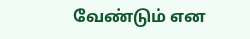வேண்டும் என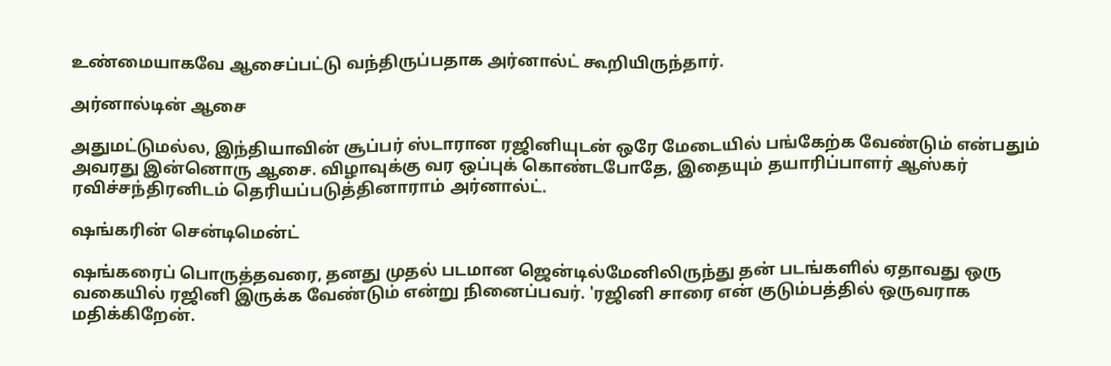உண்மையாகவே ஆசைப்பட்டு வந்திருப்பதாக அர்னால்ட் கூறியிருந்தார்.

அர்னால்டின் ஆசை

அதுமட்டுமல்ல, இந்தியாவின் சூப்பர் ஸ்டாரான ரஜினியுடன் ஒரே மேடையில் பங்கேற்க வேண்டும் என்பதும் அவரது இன்னொரு ஆசை. விழாவுக்கு வர ஒப்புக் கொண்டபோதே, இதையும் தயாரிப்பாளர் ஆஸ்கர் ரவிச்சந்திரனிடம் தெரியப்படுத்தினாராம் அர்னால்ட்.

ஷங்கரின் சென்டிமென்ட்

ஷங்கரைப் பொருத்தவரை, தனது முதல் படமான ஜென்டில்மேனிலிருந்து தன் படங்களில் ஏதாவது ஒரு வகையில் ரஜினி இருக்க வேண்டும் என்று நினைப்பவர். 'ரஜினி சாரை என் குடும்பத்தில் ஒருவராக மதிக்கிறேன்.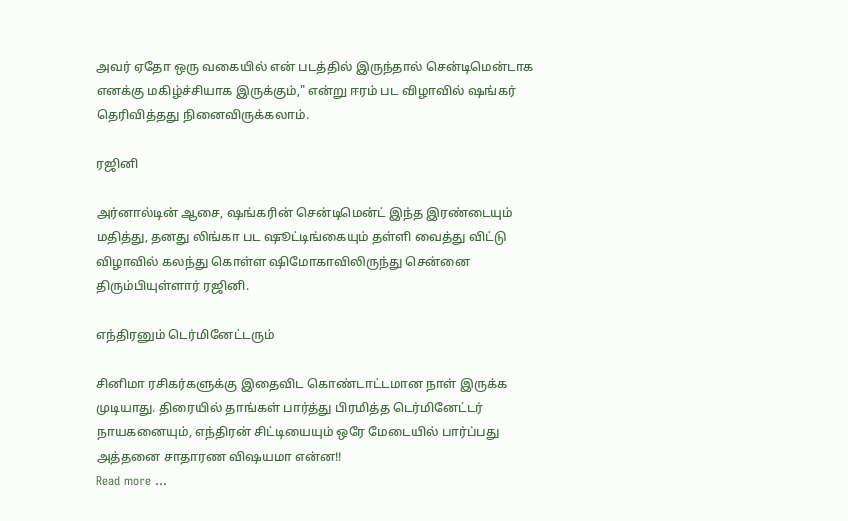அவர் ஏதோ ஒரு வகையில் என் படத்தில் இருந்தால் சென்டிமென்டாக எனக்கு மகிழ்ச்சியாக இருக்கும்," என்று ஈரம் பட விழாவில் ஷங்கர் தெரிவித்தது நினைவிருக்கலாம்.

ரஜினி

அர்னால்டின் ஆசை, ஷங்கரின் சென்டிமென்ட் இந்த இரண்டையும் மதித்து, தனது லிங்கா பட ஷூட்டிங்கையும் தள்ளி வைத்து விட்டு விழாவில் கலந்து கொள்ள ஷிமோகாவிலிருந்து சென்னை திரும்பியுள்ளார் ரஜினி.

எந்திரனும் டெர்மினேட்டரும்

சினிமா ரசிகர்களுக்கு இதைவிட கொண்டாட்டமான நாள் இருக்க முடியாது. திரையில் தாங்கள் பார்த்து பிரமித்த டெர்மினேட்டர் நாயகனையும், எந்திரன் சிட்டியையும் ஒரே மேடையில் பார்ப்பது அத்தனை சாதாரண விஷயமா என்ன!!
Read more ...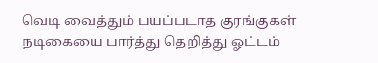வெடி வைத்தும் பயப்படாத குரங்குகள் நடிகையை பார்த்து தெறித்து ஓட்டம்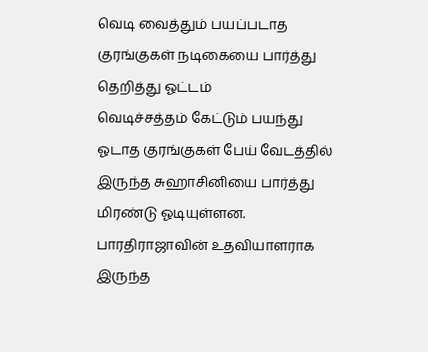வெடி வைத்தும் பயப்படாத குரங்குகள் நடிகையை பார்த்து தெறித்து ஓட்டம்
வெடிச்சத்தம் கேட்டும் பயந்து ஓடாத குரங்குகள் பேய் வேடத்தில் இருந்த சுஹாசினியை பார்த்து மிரண்டு ஓடியுள்ளன. பாரதிராஜாவின் உதவியாளராக இருந்த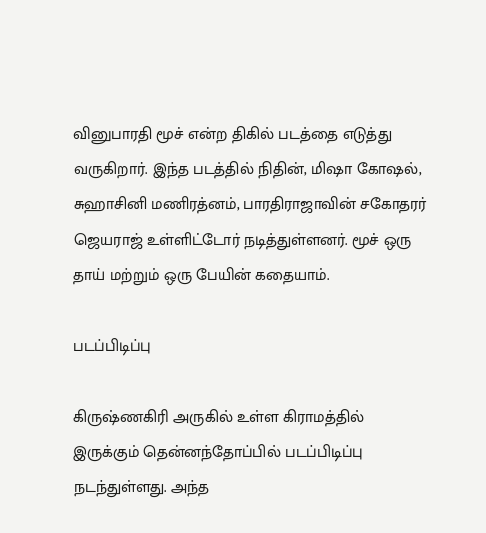வினுபாரதி மூச் என்ற திகில் படத்தை எடுத்து வருகிறார். இந்த படத்தில் நிதின், மிஷா கோஷல், சுஹாசினி மணிரத்னம், பாரதிராஜாவின் சகோதரர் ஜெயராஜ் உள்ளிட்டோர் நடித்துள்ளனர். மூச் ஒரு தாய் மற்றும் ஒரு பேயின் கதையாம்.

படப்பிடிப்பு

கிருஷ்ணகிரி அருகில் உள்ள கிராமத்தில் இருக்கும் தென்னந்தோப்பில் படப்பிடிப்பு நடந்துள்ளது. அந்த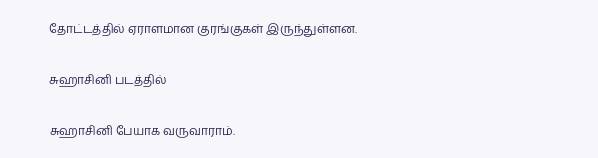தோட்டத்தில் ஏராளமான குரங்குகள் இருந்துள்ளன.

சுஹாசினி படத்தில்

சுஹாசினி பேயாக வருவாராம்.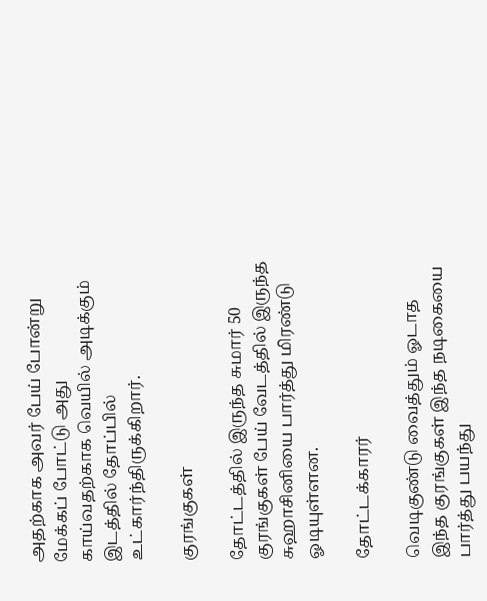அதற்காக அவர் பேய் போன்று மேக்கப் போட்டு அது காய்வதற்காக வெயில் அடிக்கும் இடத்தில் தோப்பில் உட்கார்ந்திருக்கிறார்.

குரங்குகள்

தோட்டத்தில் இருந்த சுமார் 50 குரங்குகள் பேய் வேடத்தில் இருந்த சுஹாசினியை பார்த்து மிரண்டு ஓடியுள்ளன.

தோட்டக்காரர்

வெடிகுண்டு வைத்தும் ஓடாத இந்த குரங்குகள் இந்த நடிகையை பார்த்து பயந்து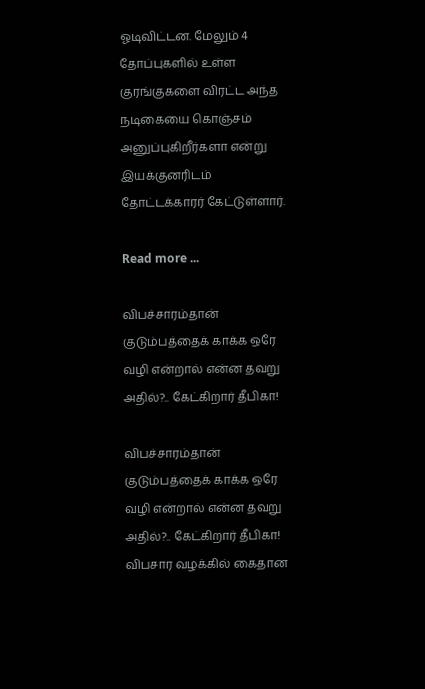ஓடிவிட்டன. மேலும் 4 தோப்புகளில் உள்ள குரங்குகளை விரட்ட அந்த நடிகையை கொஞ்சம் அனுப்புகிறீர்களா என்று இயக்குனரிடம் தோட்டக்காரர் கேட்டுள்ளார்.

Read more ...

விபச்சாரம்தான் குடும்பத்தைக் காக்க ஒரே வழி என்றால் என்ன தவறு அதில்?.. கேட்கிறார் தீபிகா!

விபச்சாரம்தான் குடும்பத்தைக் காக்க ஒரே வழி என்றால் என்ன தவறு அதில்?.. கேட்கிறார் தீபிகா!
விபசார வழக்கில் கைதான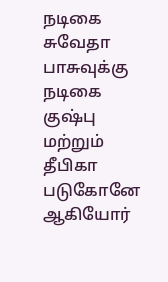நடிகை சுவேதா பாசுவுக்கு நடிகை குஷ்பு மற்றும் தீபிகா படுகோனே ஆகியோர்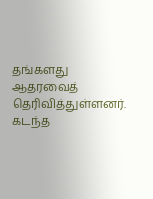தங்களது ஆதரவைத் தெரிவித்துள்ளனர். கடந்த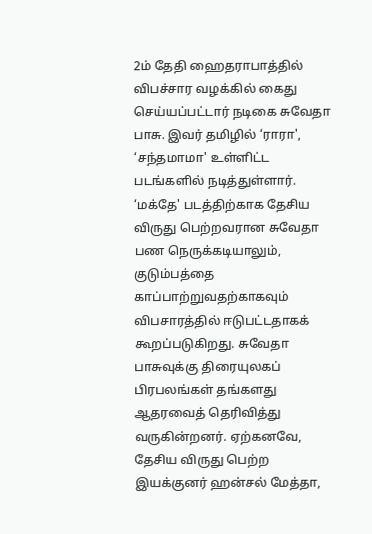2ம் தேதி ஹைதராபாத்தில் விபச்சார வழக்கில் கைது செய்யப்பட்டார் நடிகை சுவேதா பாசு. இவர் தமிழில் ‘ராரா', ‘சந்தமாமா' உள்ளிட்ட படங்களில் நடித்துள்ளார்.
‘மக்தே' படத்திற்காக தேசிய விருது பெற்றவரான சுவேதா பண நெருக்கடியாலும், குடும்பத்தை காப்பாற்றுவதற்காகவும் விபசாரத்தில் ஈடுபட்டதாகக் கூறப்படுகிறது. சுவேதா பாசுவுக்கு திரையுலகப் பிரபலங்கள் தங்களது ஆதரவைத் தெரிவித்து வருகின்றனர். ஏற்கனவே, தேசிய விருது பெற்ற இயக்குனர் ஹன்சல் மேத்தா,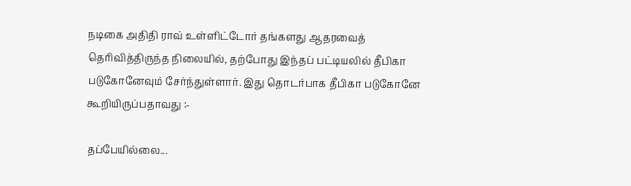நடிகை அதிதி ராவ் உள்ளிட்டோர் தங்களது ஆதரவைத் தெரிவித்திருந்த நிலையில், தற்போது இந்தப் பட்டியலில் தீபிகா படுகோனேவும் சேர்ந்துள்ளார். இது தொடர்பாக தீபிகா படுகோனே கூறியிருப்பதாவது :-

தப்பேயில்லை...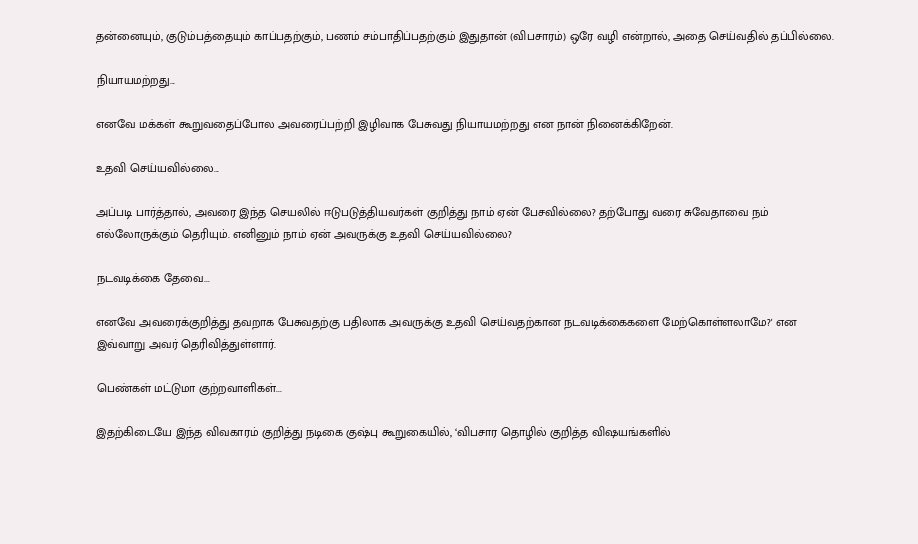தன்னையும், குடும்பத்தையும் காப்பதற்கும், பணம் சம்பாதிப்பதற்கும் இதுதான் (விபசாரம்) ஒரே வழி என்றால், அதை செய்வதில் தப்பில்லை.

நியாயமற்றது...

எனவே மக்கள் கூறுவதைப்போல அவரைப்பற்றி இழிவாக பேசுவது நியாயமற்றது என நான் நினைக்கிறேன்.

உதவி செய்யவில்லை...

அப்படி பார்த்தால், அவரை இந்த செயலில் ஈடுபடுத்தியவர்கள் குறித்து நாம் ஏன் பேசவில்லை? தற்போது வரை சுவேதாவை நம் எல்லோருக்கும் தெரியும். எனினும் நாம் ஏன் அவருக்கு உதவி செய்யவில்லை?

நடவடிக்கை தேவை...

எனவே அவரைக்குறித்து தவறாக பேசுவதற்கு பதிலாக அவருக்கு உதவி செய்வதற்கான நடவடிக்கைகளை மேற்கொள்ளலாமே?' என இவ்வாறு அவர் தெரிவித்துள்ளார்.

பெண்கள் மட்டுமா குற்றவாளிகள்...

இதற்கிடையே இந்த விவகாரம் குறித்து நடிகை குஷ்பு கூறுகையில், ‘விபசார தொழில் குறித்த விஷயங்களில்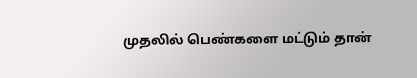முதலில் பெண்களை மட்டும் தான்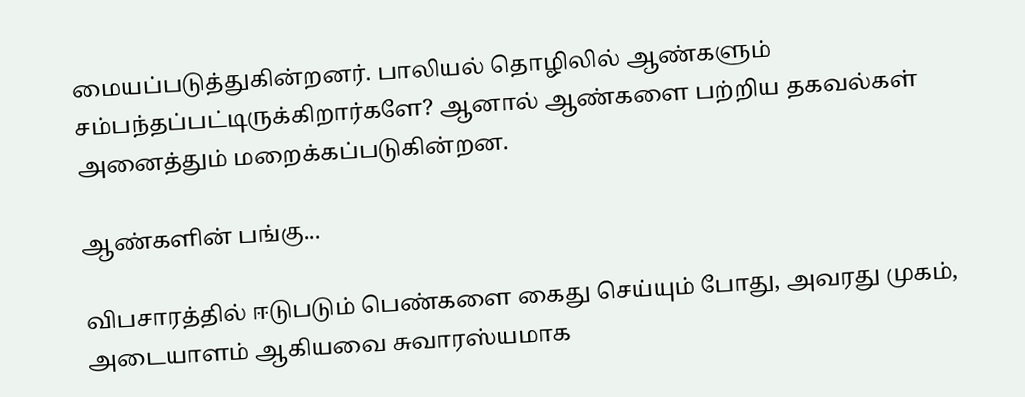மையப்படுத்துகின்றனர். பாலியல் தொழிலில் ஆண்களும் சம்பந்தப்பட்டிருக்கிறார்களே? ஆனால் ஆண்களை பற்றிய தகவல்கள் அனைத்தும் மறைக்கப்படுகின்றன.

ஆண்களின் பங்கு...

விபசாரத்தில் ஈடுபடும் பெண்களை கைது செய்யும் போது, அவரது முகம், அடையாளம் ஆகியவை சுவாரஸ்யமாக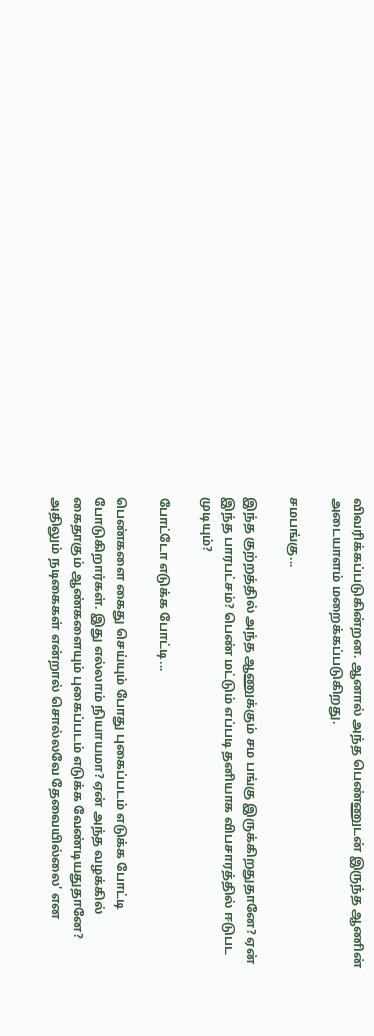விவரிக்கப்படுகின்றன. ஆனால் அந்த பெண்ணுடன் இருந்த ஆணின் அடையாளம் மறைக்கப்படுகிறது.

சமபங்கு...

இந்த குற்றத்தில் அந்த ஆணுக்கும் சம பங்கு இருக்கிறதுதானே? ஏன் இந்த பாரபட்சம்? பெண் மட்டும் எப்படி தனியாக விபசாரத்தில் ஈடுபட முடியும்?

போட்டோ எடுக்க போட்டி...

பெண்களை கைது செய்யும் போது புகைப்படம் எடுக்க போட்டி போடுகிறார்கள். இது எல்லாம் நியாயமா? ஏன் அந்த வழக்கில் கைதாகும் ஆண்களையும் புகைப்படம் எடுக்க வேண்டியதுதானே? அதிலும் நடிகைகள் என்றால் சொல்லவே தேவையில்லை' என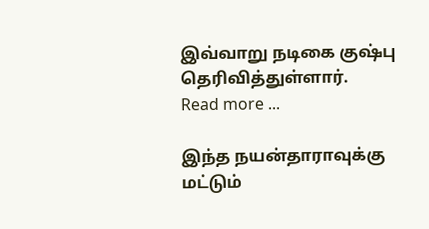இவ்வாறு நடிகை குஷ்பு தெரிவித்துள்ளார்.
Read more ...

இந்த நயன்தாராவுக்கு மட்டும்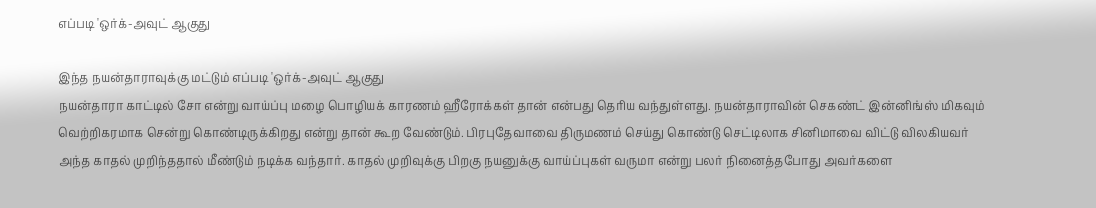எப்படி 'ஒர்க்-அவுட் ஆகுது

இந்த நயன்தாராவுக்கு மட்டும் எப்படி 'ஒர்க்-அவுட் ஆகுது
நயன்தாரா காட்டில் சோ என்று வாய்ப்பு மழை பொழியக் காரணம் ஹீரோக்கள் தான் என்பது தெரிய வந்துள்ளது. நயன்தாராவின் செகண்ட் இன்னிங்ஸ் மிகவும் வெற்றிகரமாக சென்று கொண்டிருக்கிறது என்று தான் கூற வேண்டும். பிரபுதேவாவை திருமணம் செய்து கொண்டு செட்டிலாக சினிமாவை விட்டு விலகியவர் அந்த காதல் முறிந்ததால் மீண்டும் நடிக்க வந்தார். காதல் முறிவுக்கு பிறகு நயனுக்கு வாய்ப்புகள் வருமா என்று பலர் நினைத்தபோது அவர்களை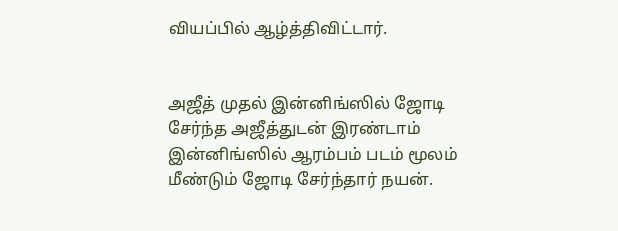வியப்பில் ஆழ்த்திவிட்டார்.


அஜீத் முதல் இன்னிங்ஸில் ஜோடி சேர்ந்த அஜீத்துடன் இரண்டாம் இன்னிங்ஸில் ஆரம்பம் படம் மூலம் மீண்டும் ஜோடி சேர்ந்தார் நயன்.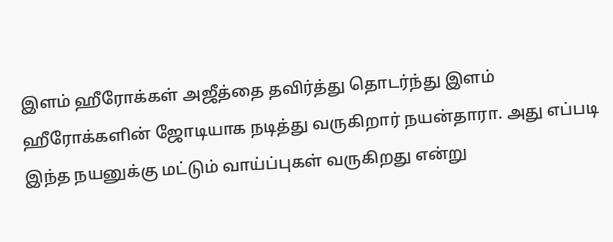இளம் ஹீரோக்கள் அஜீத்தை தவிர்த்து தொடர்ந்து இளம் ஹீரோக்களின் ஜோடியாக நடித்து வருகிறார் நயன்தாரா. அது எப்படி இந்த நயனுக்கு மட்டும் வாய்ப்புகள் வருகிறது என்று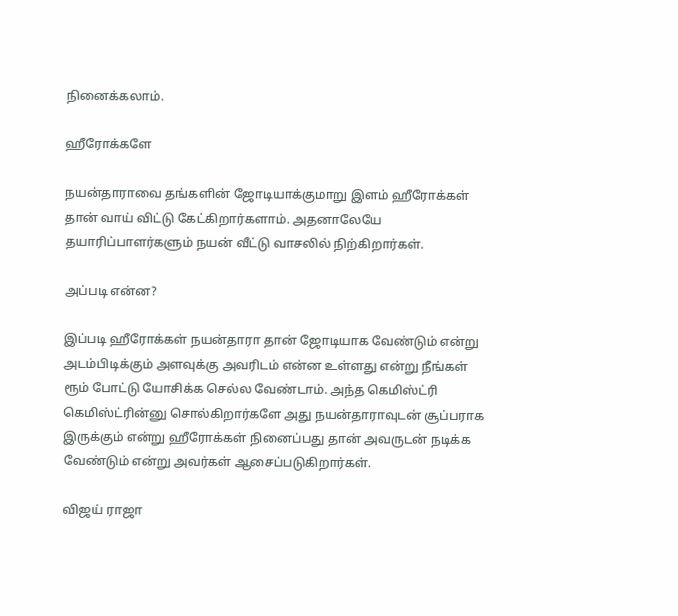நினைக்கலாம்.

ஹீரோக்களே

நயன்தாராவை தங்களின் ஜோடியாக்குமாறு இளம் ஹீரோக்கள் தான் வாய் விட்டு கேட்கிறார்களாம். அதனாலேயே தயாரிப்பாளர்களும் நயன் வீட்டு வாசலில் நிற்கிறார்கள்.

அப்படி என்ன?

இப்படி ஹீரோக்கள் நயன்தாரா தான் ஜோடியாக வேண்டும் என்று அடம்பிடிக்கும் அளவுக்கு அவரிடம் என்ன உள்ளது என்று நீங்கள் ரூம் போட்டு யோசிக்க செல்ல வேண்டாம். அந்த கெமிஸ்ட்ரி கெமிஸ்ட்ரின்னு சொல்கிறார்களே அது நயன்தாராவுடன் சூப்பராக இருக்கும் என்று ஹீரோக்கள் நினைப்பது தான் அவருடன் நடிக்க வேண்டும் என்று அவர்கள் ஆசைப்படுகிறார்கள்.

விஜய் ராஜா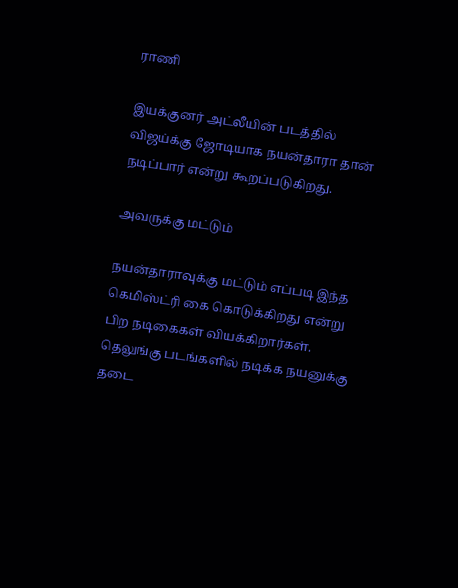ராணி

இயக்குனர் அட்லீயின் படத்தில் விஜய்க்கு ஜோடியாக நயன்தாரா தான் நடிப்பார் என்று கூறப்படுகிறது.

அவருக்கு மட்டும்

நயன்தாராவுக்கு மட்டும் எப்படி இந்த கெமிஸ்ட்ரி கை கொடுக்கிறது என்று பிற நடிகைகள் வியக்கிறார்கள். தெலுங்கு படங்களில் நடிக்க நயனுக்கு தடை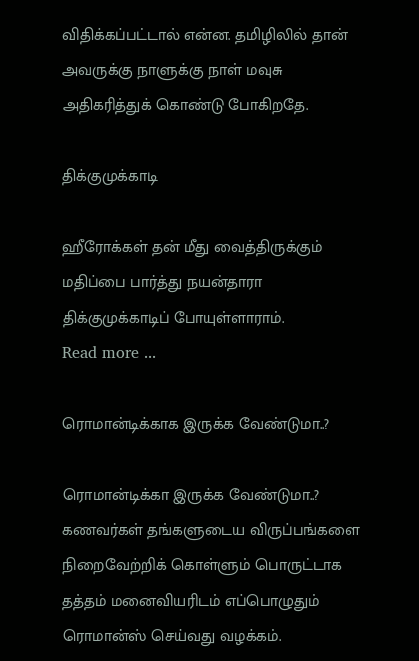விதிக்கப்பட்டால் என்ன. தமிழிலில் தான் அவருக்கு நாளுக்கு நாள் மவுசு அதிகரித்துக் கொண்டு போகிறதே.

திக்குமுக்காடி

ஹீரோக்கள் தன் மீது வைத்திருக்கும் மதிப்பை பார்த்து நயன்தாரா திக்குமுக்காடிப் போயுள்ளாராம்.
Read more ...

ரொமான்டிக்காக இருக்க வேண்டுமா..?

ரொமான்டிக்கா இருக்க வேண்டுமா..?
கணவர்கள் தங்களுடைய விருப்பங்களை நிறைவேற்றிக் கொள்ளும் பொருட்டாக தத்தம் மனைவியரிடம் எப்பொழுதும் ரொமான்ஸ் செய்வது வழக்கம்.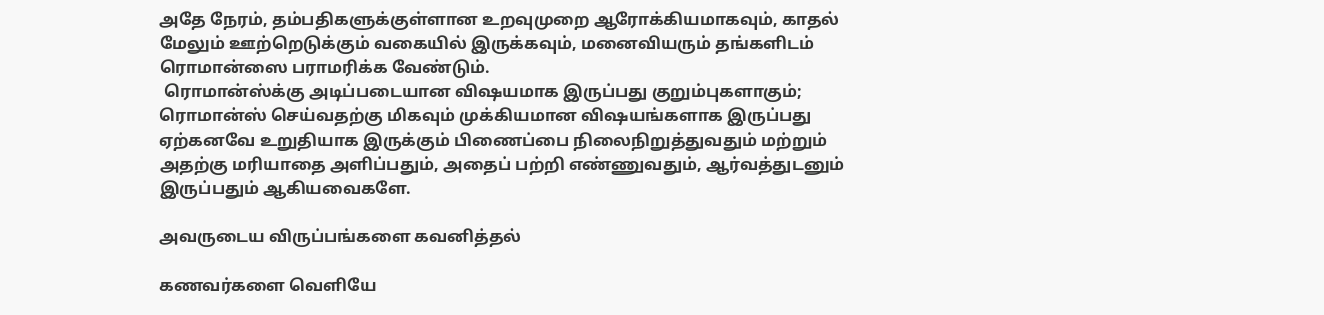அதே நேரம், தம்பதிகளுக்குள்ளான உறவுமுறை ஆரோக்கியமாகவும், காதல் மேலும் ஊற்றெடுக்கும் வகையில் இருக்கவும், மனைவியரும் தங்களிடம் ரொமான்ஸை பராமரிக்க வேண்டும்.
 ரொமான்ஸ்க்கு அடிப்படையான விஷயமாக இருப்பது குறும்புகளாகும்; ரொமான்ஸ் செய்வதற்கு மிகவும் முக்கியமான விஷயங்களாக இருப்பது ஏற்கனவே உறுதியாக இருக்கும் பிணைப்பை நிலைநிறுத்துவதும் மற்றும் அதற்கு மரியாதை அளிப்பதும், அதைப் பற்றி எண்ணுவதும், ஆர்வத்துடனும் இருப்பதும் ஆகியவைகளே.

அவருடைய விருப்பங்களை கவனித்தல்

கணவர்களை வெளியே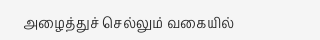அழைத்துச் செல்லும் வகையில்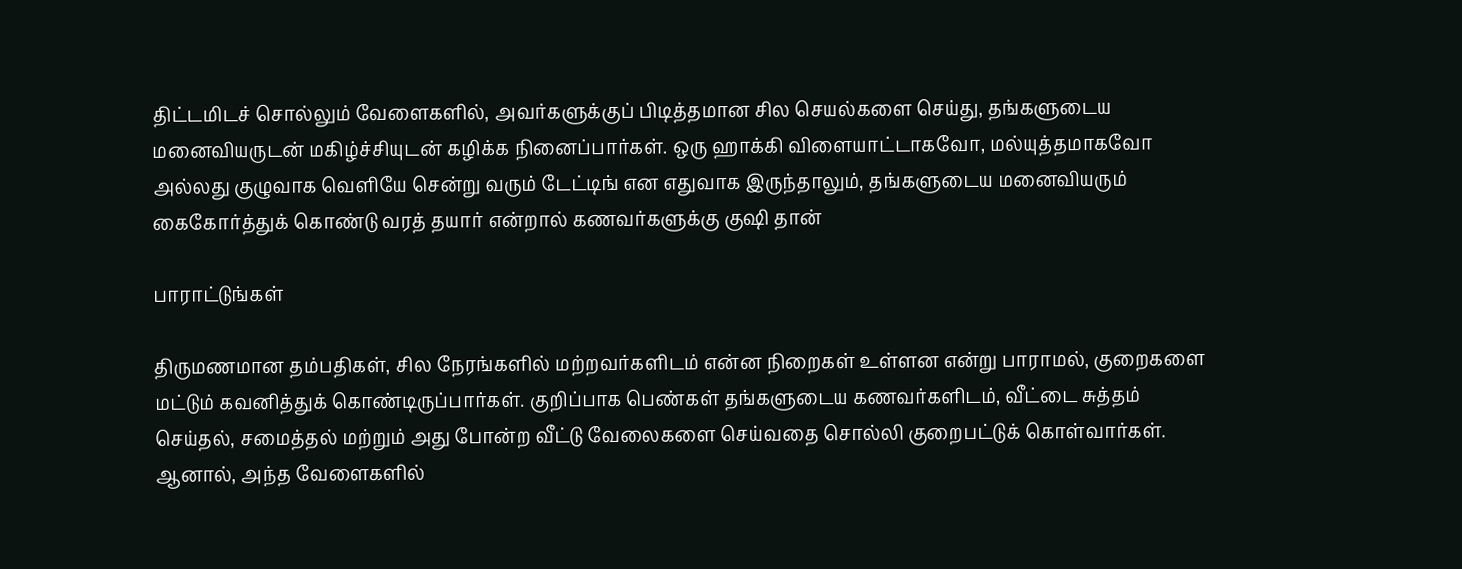திட்டமிடச் சொல்லும் வேளைகளில், அவர்களுக்குப் பிடித்தமான சில செயல்களை செய்து, தங்களுடைய மனைவியருடன் மகிழ்ச்சியுடன் கழிக்க நினைப்பார்கள். ஒரு ஹாக்கி விளையாட்டாகவோ, மல்யுத்தமாகவோ அல்லது குழுவாக வெளியே சென்று வரும் டேட்டிங் என எதுவாக இருந்தாலும், தங்களுடைய மனைவியரும் கைகோர்த்துக் கொண்டு வரத் தயார் என்றால் கணவர்களுக்கு குஷி தான்

பாராட்டுங்கள்

திருமணமான தம்பதிகள், சில நேரங்களில் மற்றவர்களிடம் என்ன நிறைகள் உள்ளன என்று பாராமல், குறைகளை மட்டும் கவனித்துக் கொண்டிருப்பார்கள். குறிப்பாக பெண்கள் தங்களுடைய கணவர்களிடம், வீட்டை சுத்தம் செய்தல், சமைத்தல் மற்றும் அது போன்ற வீட்டு வேலைகளை செய்வதை சொல்லி குறைபட்டுக் கொள்வார்கள். ஆனால், அந்த வேளைகளில்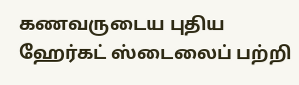கணவருடைய புதிய ஹேர்கட் ஸ்டைலைப் பற்றி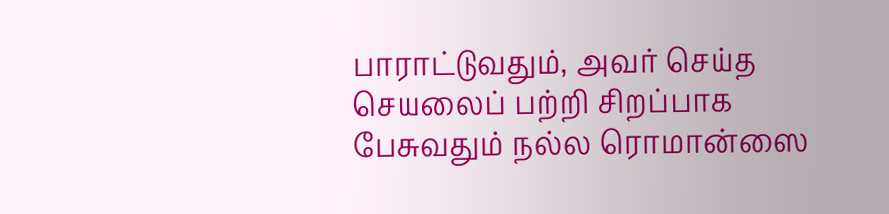பாராட்டுவதும், அவர் செய்த செயலைப் பற்றி சிறப்பாக பேசுவதும் நல்ல ரொமான்ஸை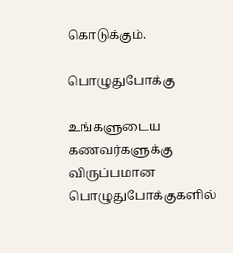கொடுக்கும்.

பொழுதுபோக்கு

உங்களுடைய கணவர்களுக்கு விருப்பமான பொழுதுபோக்குகளில்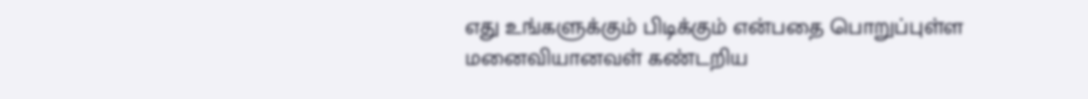எது உங்களுக்கும் பிடிக்கும் என்பதை பொறுப்புள்ள மனைவியானவள் கண்டறிய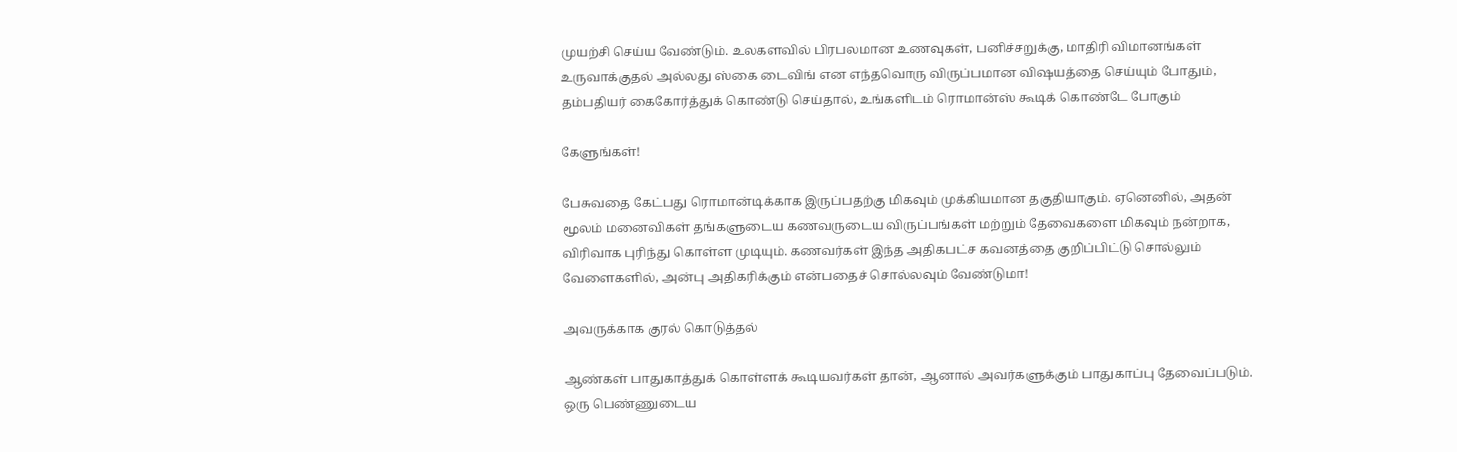முயற்சி செய்ய வேண்டும். உலகளவில் பிரபலமான உணவுகள், பனிச்சறுக்கு, மாதிரி விமானங்கள் உருவாக்குதல் அல்லது ஸ்கை டைவிங் என எந்தவொரு விருப்பமான விஷயத்தை செய்யும் போதும், தம்பதியர் கைகோர்த்துக் கொண்டு செய்தால், உங்களிடம் ரொமான்ஸ் கூடிக் கொண்டே போகும்

கேளுங்கள்!

பேசுவதை கேட்பது ரொமான்டிக்காக இருப்பதற்கு மிகவும் முக்கியமான தகுதியாகும். ஏனெனில், அதன் மூலம் மனைவிகள் தங்களுடைய கணவருடைய விருப்பங்கள் மற்றும் தேவைகளை மிகவும் நன்றாக, விரிவாக புரிந்து கொள்ள முடியும். கணவர்கள் இந்த அதிகபட்ச கவனத்தை குறிப்பிட்டு சொல்லும் வேளைகளில், அன்பு அதிகரிக்கும் என்பதைச் சொல்லவும் வேண்டுமா!

அவருக்காக குரல் கொடுத்தல்

ஆண்கள் பாதுகாத்துக் கொள்ளக் கூடியவர்கள் தான், ஆனால் அவர்களுக்கும் பாதுகாப்பு தேவைப்படும். ஒரு பெண்ணுடைய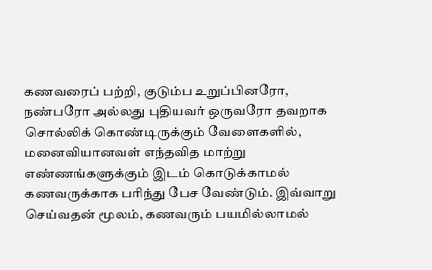கணவரைப் பற்றி, குடும்ப உறுப்பினரோ, நண்பரோ அல்லது புதியவர் ஒருவரோ தவறாக சொல்லிக் கொண்டிருக்கும் வேளைகளில், மனைவியானவள் எந்தவித மாற்று எண்ணங்களுக்கும் இடம் கொடுக்காமல் கணவருக்காக பரிந்து பேச வேண்டும். இவ்வாறு செய்வதன் மூலம், கணவரும் பயமில்லாமல்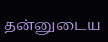தன்னுடைய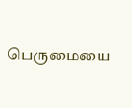பெருமையை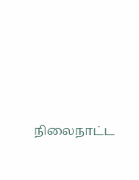நிலைநாட்ட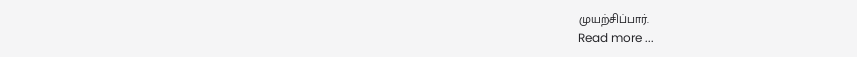முயற்சிப்பார்.
Read more ...